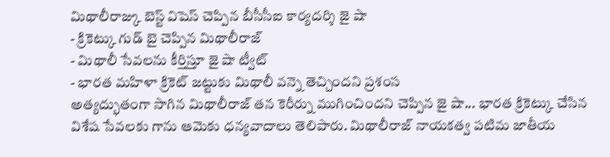మిథాలీరాజ్కు బెస్ట్ విషెస్ చెప్పిన బీసీసీఐ కార్యదర్శి జై షా
- క్రికెట్కు గుడ్ బై చెప్పిన మిథాలీరాజ్
- మిథాలీ సేవలను కీర్తిస్తూ జై షా ట్వీట్
- భారత మహిళా క్రికెట్ జట్టుకు మిథాలీ వన్నె తెచ్చిందని ప్రశంస
అత్యద్భుతంగా సాగిన మిథాలీరాజ్ తన కెరీర్ను ముగించిందని చెప్పిన జై షా... భారత క్రికెట్కు చేసిన విశేష సేవలకు గాను ఆమెకు ధన్యవాదాలు తెలిపారు. మిథాలీరాజ్ నాయకత్వ పటిమ జాతీయ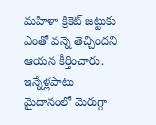మహిళా క్రికెట్ జట్టుకు ఎంతో వన్నె తెచ్చిందని ఆయన కీర్తించారు. ఇన్నేళ్లపాటు మైదానంలో మెరుగ్గా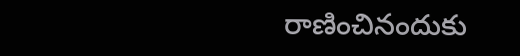రాణించినందుకు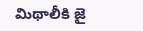మిథాలీకి జై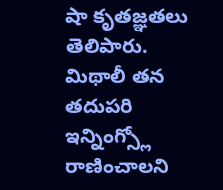షా కృతజ్ఞతలు తెలిపారు. మిథాలీ తన తదుపరి ఇన్నింగ్స్లో రాణించాలని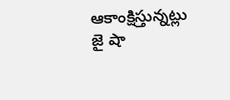ఆకాంక్షిస్తున్నట్లు జై షా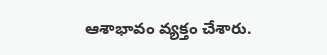ఆశాభావం వ్యక్తం చేశారు.